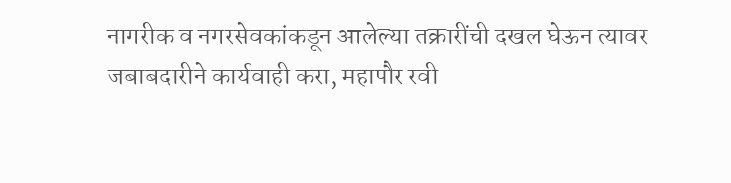नागरीक व नगरसेवकांकडून आलेल्या तक्रारींची दखल घेऊन त्यावर जबाबदारीने कार्यवाही करा, महापौर रवी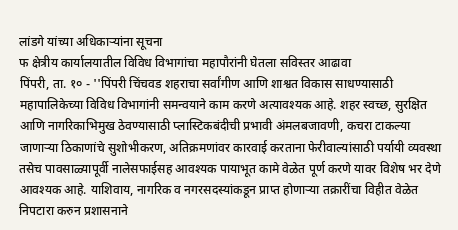लांडगे यांच्या अधिकाऱ्यांना सूचना
फ क्षेत्रीय कार्यालयातील विविध विभागांचा महापौरांनी घेतला सविस्तर आढावा
पिंपरी, ता. १० - ''पिंपरी चिंचवड शहराचा सर्वांगीण आणि शाश्वत विकास साधण्यासाठी महापालिकेच्या विविध विभागांनी समन्वयाने काम करणे अत्यावश्यक आहे. शहर स्वच्छ, सुरक्षित आणि नागरिकाभिमुख ठेवण्यासाठी प्लास्टिकबंदीची प्रभावी अंमलबजावणी, कचरा टाकल्या जाणाऱ्या ठिकाणांचे सुशोभीकरण, अतिक्रमणांवर कारवाई करताना फेरीवाल्यांसाठी पर्यायी व्यवस्था तसेच पावसाळ्यापूर्वी नालेसफाईसह आवश्यक पायाभूत कामे वेळेत पूर्ण करणे यावर विशेष भर देणे आवश्यक आहे. याशिवाय, नागरिक व नगरसदस्यांकडून प्राप्त होणाऱ्या तक्रारींचा विहीत वेळेत निपटारा करुन प्रशासनाने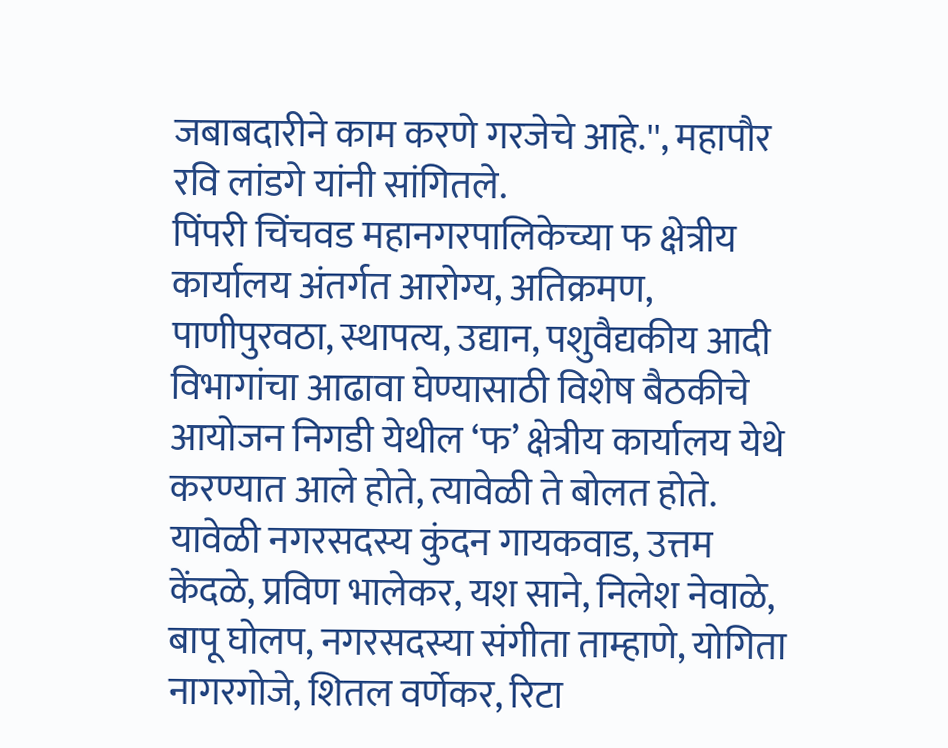जबाबदारीने काम करणे गरजेचे आहे.'', महापौर रवि लांडगे यांनी सांगितले.
पिंपरी चिंचवड महानगरपालिकेच्या फ क्षेत्रीय कार्यालय अंतर्गत आरोग्य, अतिक्रमण, पाणीपुरवठा, स्थापत्य, उद्यान, पशुवैद्यकीय आदी विभागांचा आढावा घेण्यासाठी विशेष बैठकीचे आयोजन निगडी येथील ‘फ’ क्षेत्रीय कार्यालय येथे करण्यात आले होते, त्यावेळी ते बोलत होते.
यावेळी नगरसदस्य कुंदन गायकवाड, उत्तम केंदळे, प्रविण भालेकर, यश साने, निलेश नेवाळे, बापू घोलप, नगरसदस्या संगीता ताम्हाणे, योगिता नागरगोजे, शितल वर्णेकर, रिटा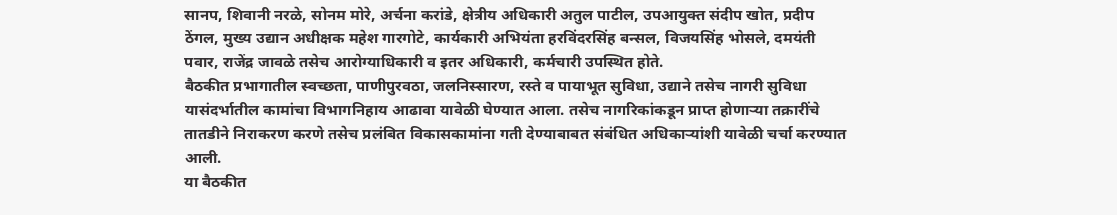सानप, शिवानी नरळे, सोनम मोरे, अर्चना करांडे, क्षेत्रीय अधिकारी अतुल पाटील, उपआयुक्त संदीप खोत, प्रदीप ठेंगल, मुख्य उद्यान अधीक्षक महेश गारगोटे, कार्यकारी अभियंता हरविंदरसिंह बन्सल, विजयसिंह भोसले, दमयंती पवार, राजेंद्र जावळे तसेच आरोग्याधिकारी व इतर अधिकारी, कर्मचारी उपस्थित होते.
बैठकीत प्रभागातील स्वच्छता, पाणीपुरवठा, जलनिस्सारण, रस्ते व पायाभूत सुविधा, उद्याने तसेच नागरी सुविधा यासंदर्भातील कामांचा विभागनिहाय आढावा यावेळी घेण्यात आला. तसेच नागरिकांकडून प्राप्त होणाऱ्या तक्रारींचे तातडीने निराकरण करणे तसेच प्रलंबित विकासकामांना गती देण्याबाबत संबंधित अधिकाऱ्यांशी यावेळी चर्चा करण्यात आली.
या बैठकीत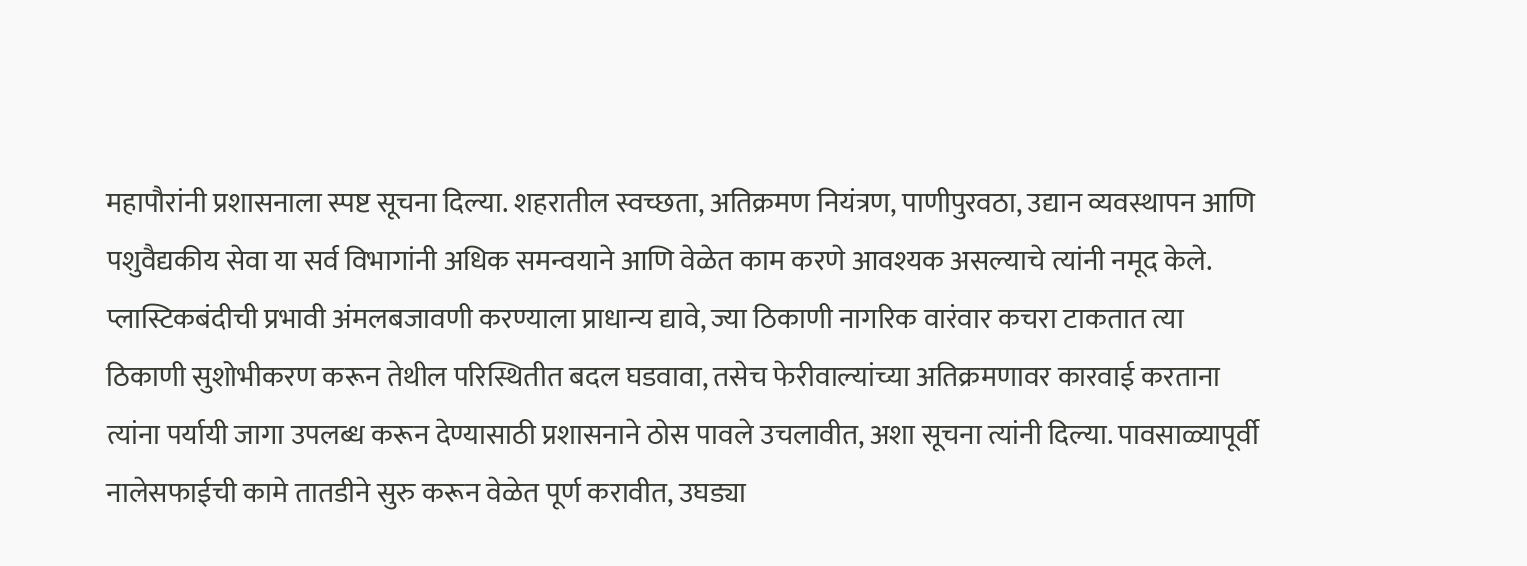महापौरांनी प्रशासनाला स्पष्ट सूचना दिल्या. शहरातील स्वच्छता, अतिक्रमण नियंत्रण, पाणीपुरवठा, उद्यान व्यवस्थापन आणि पशुवैद्यकीय सेवा या सर्व विभागांनी अधिक समन्वयाने आणि वेळेत काम करणे आवश्यक असल्याचे त्यांनी नमूद केले. प्लास्टिकबंदीची प्रभावी अंमलबजावणी करण्याला प्राधान्य द्यावे, ज्या ठिकाणी नागरिक वारंवार कचरा टाकतात त्या ठिकाणी सुशोभीकरण करून तेथील परिस्थितीत बदल घडवावा, तसेच फेरीवाल्यांच्या अतिक्रमणावर कारवाई करताना त्यांना पर्यायी जागा उपलब्ध करून देण्यासाठी प्रशासनाने ठोस पावले उचलावीत, अशा सूचना त्यांनी दिल्या. पावसाळ्यापूर्वी नालेसफाईची कामे तातडीने सुरु करून वेळेत पूर्ण करावीत, उघड्या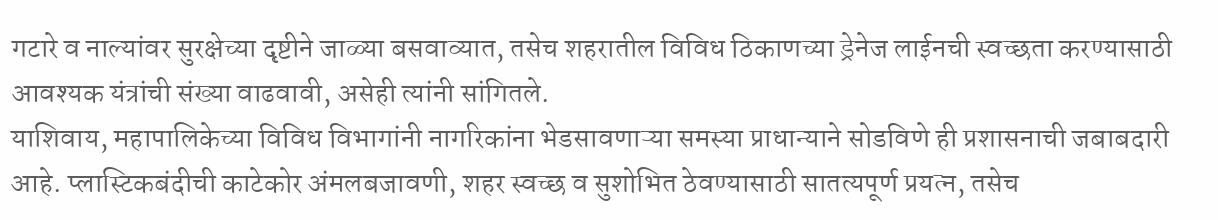गटारे व नाल्यांवर सुरक्षेच्या दृष्टीने जाळ्या बसवाव्यात, तसेच शहरातील विविध ठिकाणच्या ड्रेनेज लाईनची स्वच्छता करण्यासाठी आवश्यक यंत्रांची संख्या वाढवावी, असेही त्यांनी सांगितले.
याशिवाय, महापालिकेच्या विविध विभागांनी नागरिकांना भेडसावणाऱ्या समस्या प्राधान्याने सोडविणे ही प्रशासनाची जबाबदारी आहे. प्लास्टिकबंदीची काटेकोर अंमलबजावणी, शहर स्वच्छ व सुशोभित ठेवण्यासाठी सातत्यपूर्ण प्रयत्न, तसेच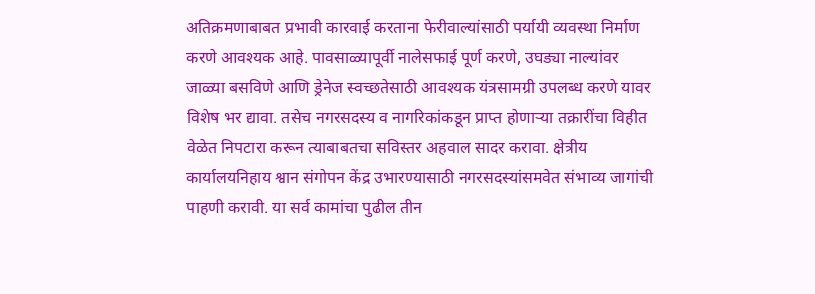अतिक्रमणाबाबत प्रभावी कारवाई करताना फेरीवाल्यांसाठी पर्यायी व्यवस्था निर्माण करणे आवश्यक आहे. पावसाळ्यापूर्वी नालेसफाई पूर्ण करणे, उघड्या नाल्यांवर जाळ्या बसविणे आणि ड्रेनेज स्वच्छतेसाठी आवश्यक यंत्रसामग्री उपलब्ध करणे यावर विशेष भर द्यावा. तसेच नगरसदस्य व नागरिकांकडून प्राप्त होणाऱ्या तक्रारींचा विहीत वेळेत निपटारा करून त्याबाबतचा सविस्तर अहवाल सादर करावा. क्षेत्रीय कार्यालयनिहाय श्वान संगोपन केंद्र उभारण्यासाठी नगरसदस्यांसमवेत संभाव्य जागांची पाहणी करावी. या सर्व कामांचा पुढील तीन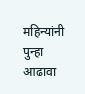महिन्यांनी पुन्हा आढावा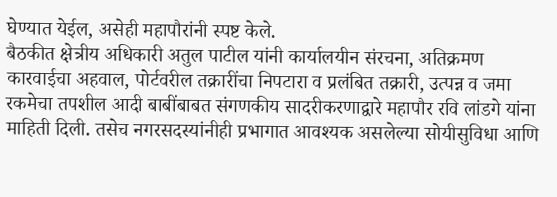घेण्यात येईल, असेही महापौरांनी स्पष्ट केले.
बैठकीत क्षेत्रीय अधिकारी अतुल पाटील यांनी कार्यालयीन संरचना, अतिक्रमण कारवाईचा अहवाल, पोर्टवरील तक्रारींचा निपटारा व प्रलंबित तक्रारी, उत्पन्न व जमा रकमेचा तपशील आदी बाबींबाबत संगणकीय सादरीकरणाद्वारे महापौर रवि लांडगे यांना माहिती दिली. तसेच नगरसदस्यांनीही प्रभागात आवश्यक असलेल्या सोयीसुविधा आणि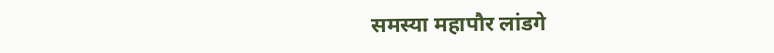समस्या महापौर लांडगे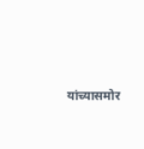यांच्यासमोर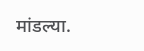मांडल्या.